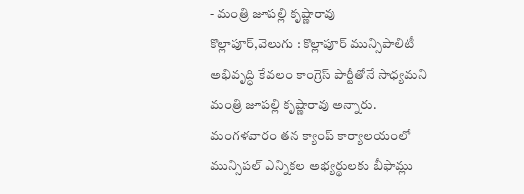- మంత్రి జూపల్లి కృష్ణారావు
కొల్లాపూర్,వెలుగు : కొల్లాపూర్ మున్సిపాలిటీ అభివృద్ధి కేవలం కాంగ్రెస్ పార్టీతోనే సాధ్యమని మంత్రి జూపల్లి కృష్ణారావు అన్నారు. మంగళవారం తన క్యాంప్ కార్యాలయంలో మున్సిపల్ ఎన్నికల అభ్యర్థులకు బీఫామ్లు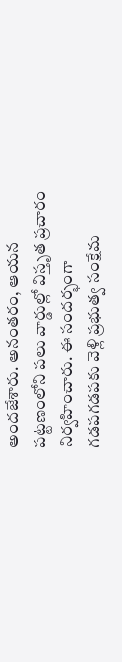అందజేశారు. అనంతరం, ఆయన పట్టణంలోని పలు వార్డుల్లో విస్తృత ప్రచారం నిర్వహించారు. ఈ సందర్భంగా గడపగడపకు వెళ్లి ప్రభుత్వ సంక్షేమ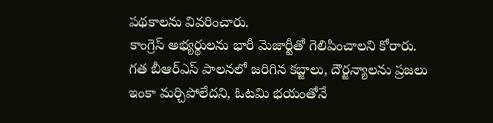పథకాలను వివరించారు.
కాంగ్రెస్ అభ్యర్థులను భారీ మెజార్టీతో గెలిపించాలని కోరారు. గత బీఆర్ఎస్ పాలనలో జరిగిన కబ్జాలు, దౌర్జన్యాలను ప్రజలు ఇంకా మర్చిపోలేదని, ఓటమి భయంతోనే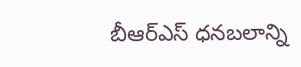బీఆర్ఎస్ ధనబలాన్ని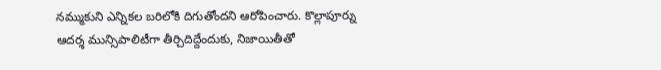నమ్ముకుని ఎన్నికల బరిలోకి దిగుతోందని ఆరోపించారు. కొల్లాపూర్ను ఆదర్శ మున్సిపాలిటీగా తీర్చిదిద్దేందుకు, నిజాయితీతో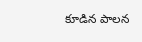కూడిన పాలన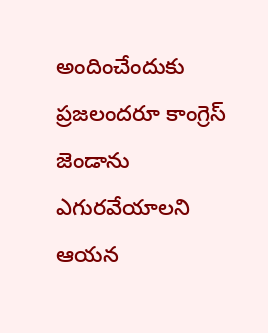అందించేందుకు ప్రజలందరూ కాంగ్రెస్ జెండాను ఎగురవేయాలని ఆయన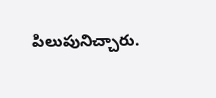పిలుపునిచ్చారు.